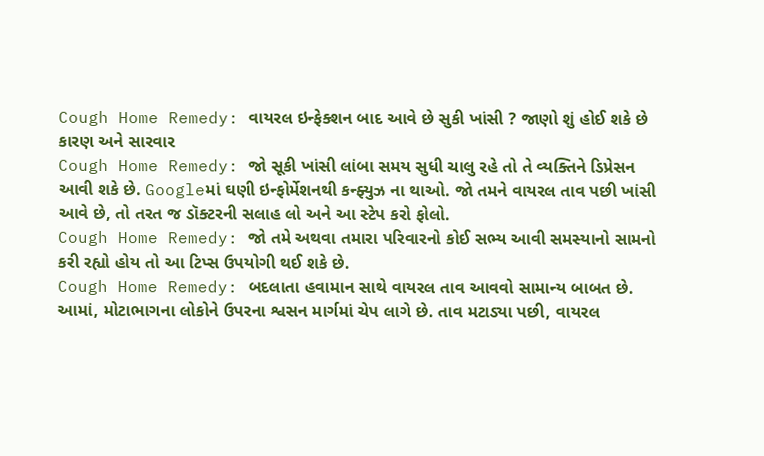Cough Home Remedy: વાયરલ ઇન્ફેક્શન બાદ આવે છે સુકી ખાંસી ? જાણો શું હોઈ શકે છે કારણ અને સારવાર
Cough Home Remedy: જો સૂકી ખાંસી લાંબા સમય સુધી ચાલુ રહે તો તે વ્યક્તિને ડિપ્રેસન આવી શકે છે. Googleમાં ઘણી ઇન્ફોર્મેશનથી કન્ફ્યુઝ ના થાઓ. જો તમને વાયરલ તાવ પછી ખાંસી આવે છે, તો તરત જ ડૉક્ટરની સલાહ લો અને આ સ્ટેપ કરો ફોલો.
Cough Home Remedy: જો તમે અથવા તમારા પરિવારનો કોઈ સભ્ય આવી સમસ્યાનો સામનો કરી રહ્યો હોય તો આ ટિપ્સ ઉપયોગી થઈ શકે છે.
Cough Home Remedy: બદલાતા હવામાન સાથે વાયરલ તાવ આવવો સામાન્ય બાબત છે. આમાં, મોટાભાગના લોકોને ઉપરના શ્વસન માર્ગમાં ચેપ લાગે છે. તાવ મટાડ્યા પછી, વાયરલ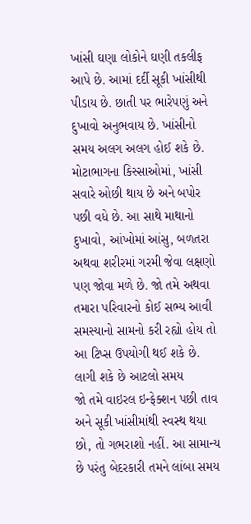ખાંસી ઘણા લોકોને ઘણી તકલીફ આપે છે. આમાં દર્દી સૂકી ખાંસીથી પીડાય છે. છાતી પર ભારેપણું અને દુખાવો અનુભવાય છે. ખાંસીનો સમય અલગ અલગ હોઈ શકે છે. મોટાભાગના કિસ્સાઓમાં, ખાંસી સવારે ઓછી થાય છે અને બપોર પછી વધે છે. આ સાથે માથાનો દુખાવો, આંખોમાં આંસુ, બળતરા અથવા શરીરમાં ગરમી જેવા લક્ષણો પણ જોવા મળે છે. જો તમે અથવા તમારા પરિવારનો કોઈ સભ્ય આવી સમસ્યાનો સામનો કરી રહ્યો હોય તો આ ટિપ્સ ઉપયોગી થઈ શકે છે.
લાગી શકે છે આટલો સમય
જો તમે વાઇરલ ઇન્ફેક્શન પછી તાવ અને સૂકી ખાંસીમાંથી સ્વસ્થ થયા છો, તો ગભરાશો નહીં. આ સામાન્ય છે પરંતુ બેદરકારી તમને લાંબા સમય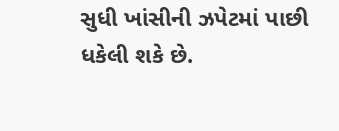સુધી ખાંસીની ઝપેટમાં પાછી ધકેલી શકે છે.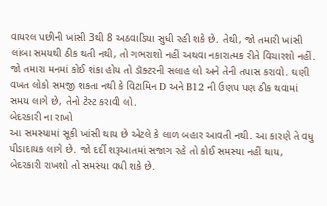વાયરલ પછીની ખાંસી 3થી 8 અઠવાડિયા સુધી રહી શકે છે. તેથી, જો તમારી ખાંસી લાંબા સમયથી ઠીક થતી નથી, તો ગભરાશો નહીં અથવા નકારાત્મક રીતે વિચારશો નહીં. જો તમારા મનમાં કોઈ શંકા હોય તો ડૉક્ટરની સલાહ લો અને તેની તપાસ કરાવો. ઘણી વખત લોકો સમજી શકતા નથી કે વિટામિન D અને B12 ની ઉણપ પણ ઠીક થવામાં સમય લાગે છે, તેનો ટેસ્ટ કરાવી લો.
બેદરકારી ના રાખો
આ સમસ્યામાં સૂકી ખાંસી થાય છે એટલે કે લાળ બહાર આવતી નથી. આ કારણે તે વધુ પીડાદાયક લાગે છે. જો દર્દી શરૂઆતમાં સજાગ રહે તો કોઈ સમસ્યા નહીં થાય, બેદરકારી રાખશો તો સમસ્યા વધી શકે છે.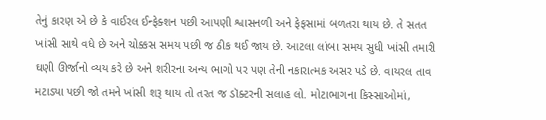તેનું કારણ એ છે કે વાઈરલ ઈન્ફેક્શન પછી આપણી શ્વાસનળી અને ફેફસામાં બળતરા થાય છે. તે સતત ખાંસી સાથે વધે છે અને ચોક્કસ સમય પછી જ ઠીક થઈ જાય છે. આટલા લાંબા સમય સુધી ખાંસી તમારી ઘણી ઊર્જાનો વ્યય કરે છે અને શરીરના અન્ય ભાગો પર પણ તેની નકારાત્મક અસર પડે છે. વાયરલ તાવ મટાડ્યા પછી જો તમને ખાંસી શરૂ થાય તો તરત જ ડૉક્ટરની સલાહ લો. મોટાભાગના કિસ્સાઓમાં,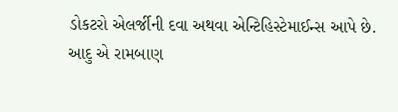ડોકટરો એલર્જીની દવા અથવા એન્ટિહિસ્ટેમાઈન્સ આપે છે.
આદુ એ રામબાણ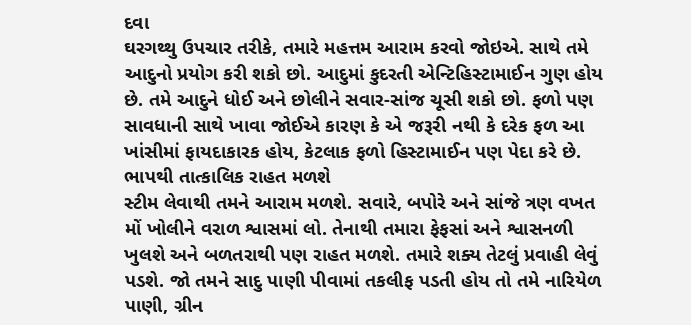દવા
ઘરગથ્થુ ઉપચાર તરીકે, તમારે મહત્તમ આરામ કરવો જોઇએ. સાથે તમે આદુનો પ્રયોગ કરી શકો છો. આદુમાં કુદરતી એન્ટિહિસ્ટામાઈન ગુણ હોય છે. તમે આદુને ધોઈ અને છોલીને સવાર-સાંજ ચૂસી શકો છો. ફળો પણ સાવધાની સાથે ખાવા જોઈએ કારણ કે એ જરૂરી નથી કે દરેક ફળ આ ખાંસીમાં ફાયદાકારક હોય, કેટલાક ફળો હિસ્ટામાઈન પણ પેદા કરે છે.
ભાપથી તાત્કાલિક રાહત મળશે
સ્ટીમ લેવાથી તમને આરામ મળશે. સવારે, બપોરે અને સાંજે ત્રણ વખત મોં ખોલીને વરાળ શ્વાસમાં લો. તેનાથી તમારા ફેફસાં અને શ્વાસનળી ખુલશે અને બળતરાથી પણ રાહત મળશે. તમારે શક્ય તેટલું પ્રવાહી લેવું પડશે. જો તમને સાદુ પાણી પીવામાં તકલીફ પડતી હોય તો તમે નારિયેળ પાણી, ગ્રીન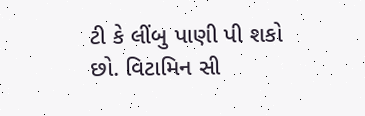ટી કે લીંબુ પાણી પી શકો છો. વિટામિન સી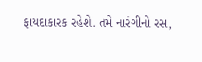ફાયદાકારક રહેશે. તમે નારંગીનો રસ,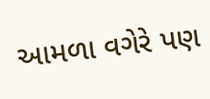આમળા વગેરે પણ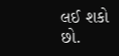લઈ શકો છો.